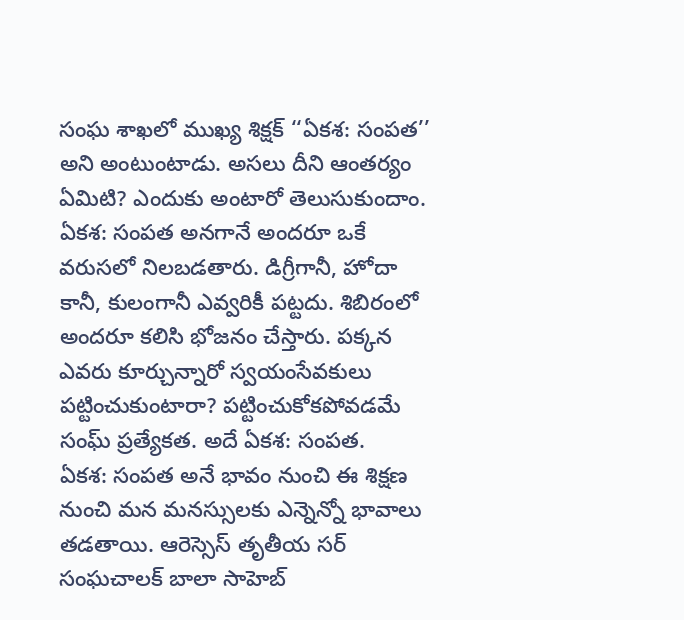సంఘ శాఖలో ముఖ్య శిక్షక్ ‘‘ఏకశ: సంపత’’ అని అంటుంటాడు. అసలు దీని ఆంతర్యం ఏమిటి? ఎందుకు అంటారో తెలుసుకుందాం. ఏకశ: సంపత అనగానే అందరూ ఒకే వరుసలో నిలబడతారు. డిగ్రీగానీ, హోదా కానీ, కులంగానీ ఎవ్వరికీ పట్టదు. శిబిరంలో అందరూ కలిసి భోజనం చేస్తారు. పక్కన ఎవరు కూర్చున్నారో స్వయంసేవకులు పట్టించుకుంటారా? పట్టించుకోకపోవడమే సంఘ్ ప్రత్యేకత. అదే ఏకశ: సంపత.
ఏకశ: సంపత అనే భావం నుంచి ఈ శిక్షణ నుంచి మన మనస్సులకు ఎన్నెన్నో భావాలు తడతాయి. ఆరెస్సెస్ తృతీయ సర్ సంఘచాలక్ బాలా సాహెబ్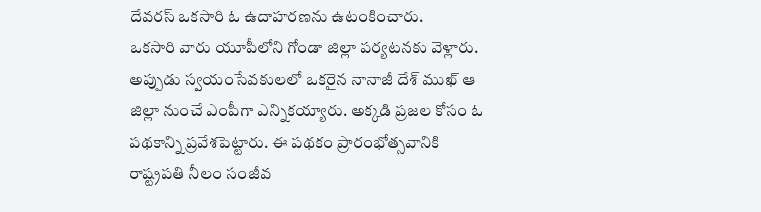దేవరస్ ఒకసారి ఓ ఉదాహరణను ఉటంకించారు.
ఒకసారి వారు యూపీలోని గోండా జిల్లా పర్యటనకు వెళ్లారు. అప్పుడు స్వయంసేవకులలో ఒకరైన నానాజీ దేశ్ ముఖ్ ఆ జిల్లా నుంచే ఎంపీగా ఎన్నికయ్యారు. అక్కడి ప్రజల కోసం ఓ పథకాన్ని ప్రవేశపెట్టారు. ఈ పథకం ప్రారంభోత్సవానికి రాష్ట్రపతి నీలం సంజీవ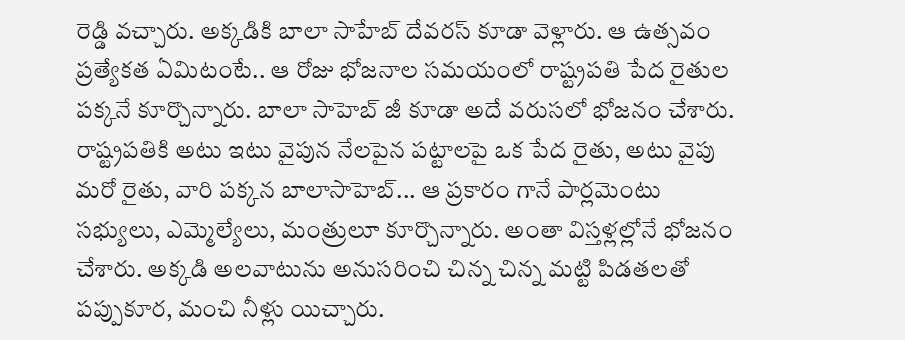రెడ్డి వచ్చారు. అక్కడికి బాలా సాహేబ్ దేవరస్ కూడా వెళ్లారు. ఆ ఉత్సవం ప్రత్యేకత ఏమిటంటే.. ఆ రోజు భోజనాల సమయంలో రాష్ట్రపతి పేద రైతుల పక్కనే కూర్చొన్నారు. బాలా సాహెబ్ జీ కూడా అదే వరుసలో భోజనం చేశారు. రాష్ట్రపతికి అటు ఇటు వైపున నేలపైన పట్టాలపై ఒక పేద రైతు, అటు వైపు మరో రైతు, వారి పక్కన బాలాసాహెబ్... ఆ ప్రకారం గానే పార్లమెంటు సభ్యులు, ఎమ్మెల్యేలు, మంత్రులూ కూర్చొన్నారు. అంతా విస్తళ్లల్లోనే భోజనం చేశారు. అక్కడి అలవాటును అనుసరించి చిన్న చిన్న మట్టి పిడతలతో పప్పుకూర, మంచి నీళ్లు యిచ్చారు.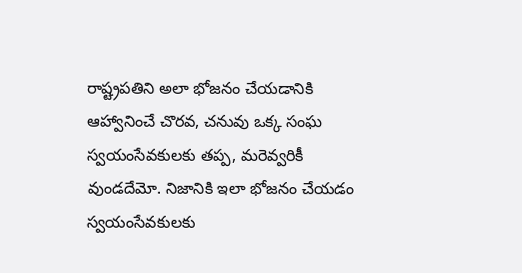రాష్ట్రపతిని అలా భోజనం చేయడానికి ఆహ్వానించే చొరవ, చనువు ఒక్క సంఘ స్వయంసేవకులకు తప్ప, మరెవ్వరికీ వుండదేమో. నిజానికి ఇలా భోజనం చేయడం స్వయంసేవకులకు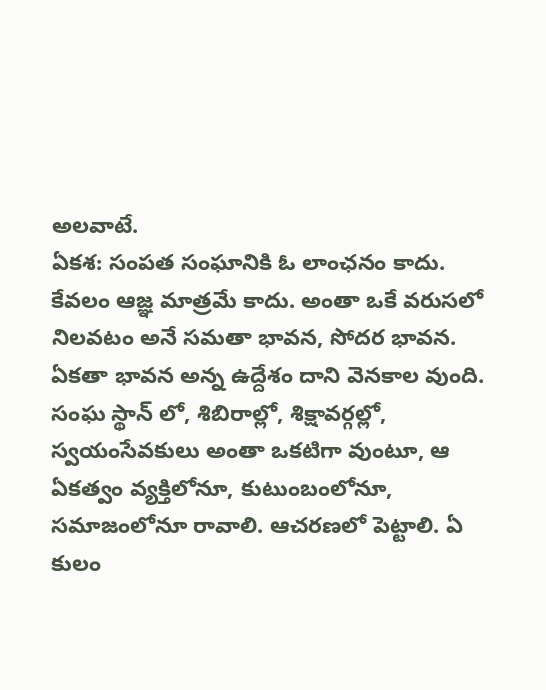అలవాటే.
ఏకశ: సంపత సంఘానికి ఓ లాంఛనం కాదు. కేవలం ఆజ్ఞ మాత్రమే కాదు. అంతా ఒకే వరుసలో నిలవటం అనే సమతా భావన, సోదర భావన. ఏకతా భావన అన్న ఉద్దేశం దాని వెనకాల వుంది. సంఘ స్థాన్ లో, శిబిరాల్లో, శిక్షావర్గల్లో, స్వయంసేవకులు అంతా ఒకటిగా వుంటూ, ఆ ఏకత్వం వ్యక్తిలోనూ, కుటుంబంలోనూ, సమాజంలోనూ రావాలి. ఆచరణలో పెట్టాలి. ఏ కులం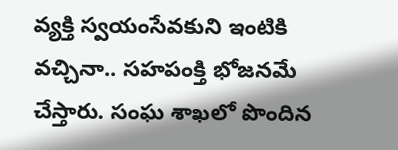వ్యక్తి స్వయంసేవకుని ఇంటికి వచ్చినా.. సహపంక్తి భోజనమే చేస్తారు. సంఘ శాఖలో పొందిన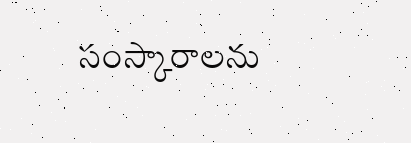సంస్కారాలను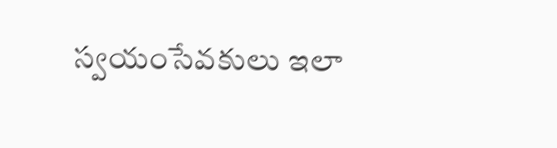స్వయంసేవకులు ఇలా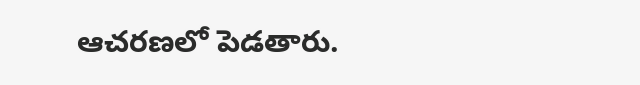ఆచరణలో పెడతారు.